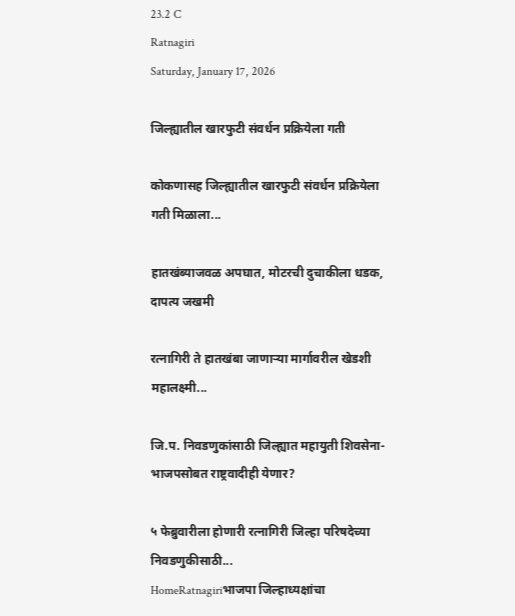23.2 C
Ratnagiri
Saturday, January 17, 2026

जिल्ह्यातील खारफुटी संवर्धन प्रक्रियेला गती

कोकणासह जिल्ह्यातील खारफुटी संवर्धन प्रक्रियेला गती मिळाला...

हातखंब्याजवळ अपघात, मोटरची दुचाकीला धडक, दापत्य जखमी

रत्नागिरी ते हातखंबा जाणाऱ्या मार्गावरील खेडशी महालक्ष्मी...

जि.प. निवडणुकांसाठी जिल्ह्यात महायुती शिवसेना-भाजपसोबत राष्ट्रवादीही येणार?

५ फेब्रुवारीला होणारी रत्नागिरी जिल्हा परिषदेच्या निवडणुकीसाठी...
HomeRatnagiriभाजपा जिल्हाध्यक्षांचा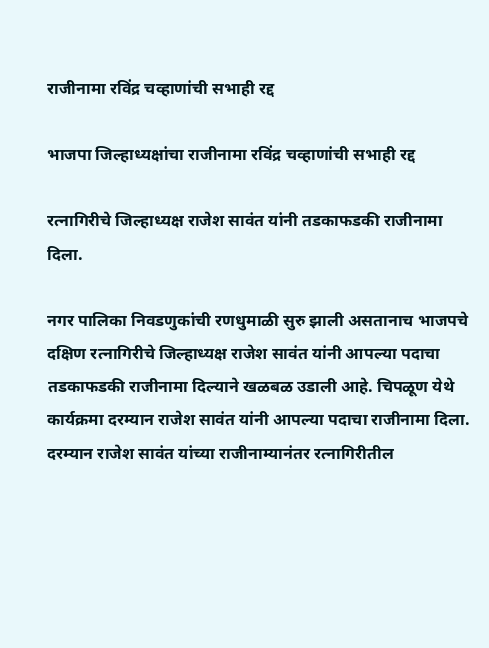राजीनामा रविंद्र चव्हाणांची सभाही रद्द

भाजपा जिल्हाध्यक्षांचा राजीनामा रविंद्र चव्हाणांची सभाही रद्द

रत्नागिरीचे जिल्हाध्यक्ष राजेश सावंत यांनी तडकाफडकी राजीनामा दिला.

नगर पालिका निवडणुकांची रणधुमाळी सुरु झाली असतानाच भाजपचे दक्षिण रत्नागिरीचे जिल्हाध्यक्ष राजेश सावंत यांनी आपल्या पदाचा तडकाफडकी राजीनामा दिल्याने खळबळ उडाली आहे. चिपळूण येथे कार्यक्रमा दरम्यान राजेश सावंत यांनी आपल्या पदाचा राजीनामा दिला. दरम्यान राजेश सावंत यांच्या राजीनाम्यानंतर रत्नागिरीतील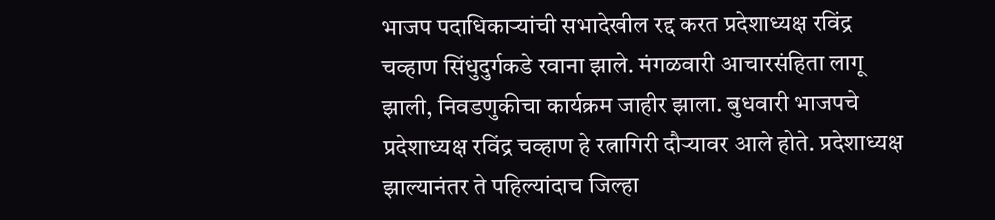भाजप पदाधिकाऱ्यांची सभादेखील रद्द करत प्रदेशाध्यक्ष रविंद्र चव्हाण सिंधुदुर्गकडे रवाना झाले. मंगळवारी आचारसंहिता लागू झाली, निवडणुकीचा कार्यक्रम जाहीर झाला. बुधवारी भाजपचे प्रदेशाध्यक्ष रविंद्र चव्हाण हे रत्नागिरी दौऱ्यावर आले होते. प्रदेशाध्यक्ष झाल्यानंतर ते पहिल्यांदाच जिल्हा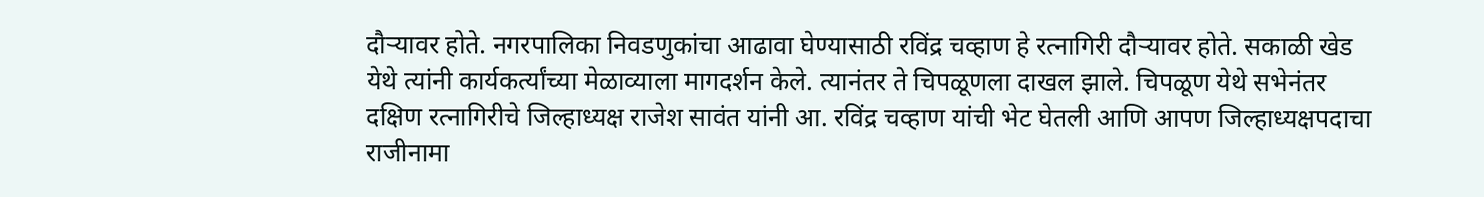दौऱ्यावर होते. नगरपालिका निवडणुकांचा आढावा घेण्यासाठी रविंद्र चव्हाण हे रत्नागिरी दौऱ्यावर होते. सकाळी खेड येथे त्यांनी कार्यकर्त्यांच्या मेळाव्याला मागदर्शन केले. त्यानंतर ते चिपळूणला दाखल झाले. चिपळूण येथे सभेनंतर दक्षिण रत्नागिरीचे जिल्हाध्यक्ष राजेश सावंत यांनी आ. रविंद्र चव्हाण यांची भेट घेतली आणि आपण जिल्हाध्यक्षपदाचा राजीनामा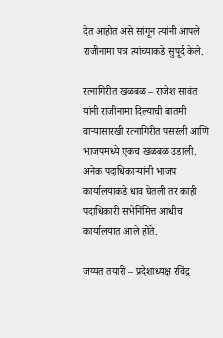देत आहोत असे सांगून त्यांनी आपले राजीनामा पत्र त्यांच्याकडे सुपूर्द केले.

रत्नागिरीत खळबळ – राजेश सावंत यांनी राजीनामा दिल्याची बातमी वाऱ्यासारखी रत्नागिरीत पसरली आणि भाजपमध्ये एकच खळबळ उडाली. अनेक पदाधिकाऱ्यांनी भाजप कार्यालयाकडे धाव घेतली तर काही पदाधिकारी सभेनिमित्त आधीच कार्यालयात आले होते.

जय्यत तयारी – प्रदेशाध्यक्ष रविंद्र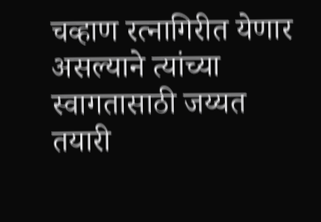चव्हाण रत्नागिरीत येणार असल्याने त्यांच्या स्वागतासाठी जय्यत तयारी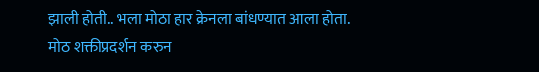झाली होती.. भला मोठा हार क्रेनला बांधण्यात आला होता. मोठ शक्तीप्रदर्शन करुन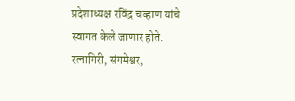प्रदेशाध्यक्ष रविंद्र चव्हाण यांचे स्वागत केले जाणार होते. रत्नागिरी, संगमेश्वर,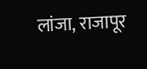लांजा, राजापूर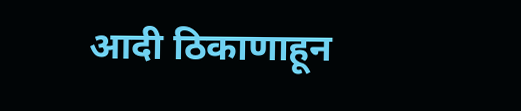आदी ठिकाणाहून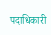पदाधिकारी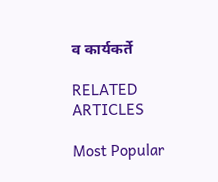व कार्यकर्ते

RELATED ARTICLES

Most Popular